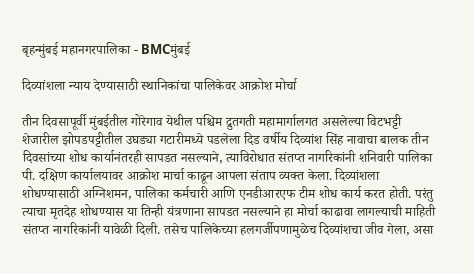बृहन्मुंबई महानगरपालिका - BMCमुंबई

दिव्यांशला न्याय देण्यासाठी स्थानिकांचा पालिकेवर आक्रोश मोर्चा

तीन दिवसापूर्वी मुंबईतील गोरेगाव येथील पश्चिम द्रुतगती महामार्गालगत असलेल्या विटभट्टी शेजारील झोपडपट्टीतील उघड्या गटारीमध्ये पडलेला दिड वर्षीय दिव्यांश सिंह नावाचा बालक तीन दिवसांच्या शोध कार्यानंतरही सापडत नसल्याने, त्याविरोधात संतप्त नागरिकांनी शनिवारी पालिका पी. दक्षिण कार्यालयावर आक्रोश मार्चा काढून आपला संताप व्यक्त केला. दिव्यांशला शोधण्यासाठी अग्निशमन, पालिका कर्मचारी आणि एनडीआरएफ टीम शोध कार्य करत होती. परंतु त्याचा मृतदेह शोधण्यास या तिन्ही यंत्रणाना सापडत नसल्याने हा मोर्चा काढावा लागल्याची माहिती संतप्त नागरिकांनी यावेळी दिली. तसेच पालिकेच्या हलगर्जीपणामुळेच दिव्यांशचा जीव गेला, असा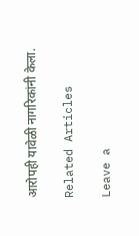आरोपही यावेळी नागरिकांनी केला.

Related Articles

Leave a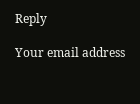Reply

Your email address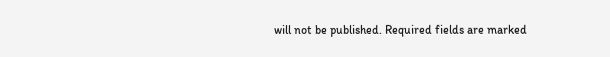will not be published. Required fields are marked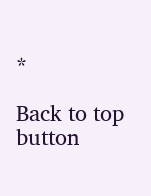*

Back to top button